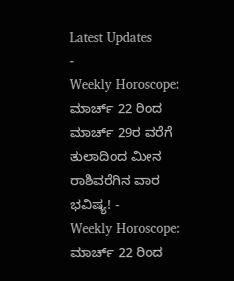Latest Updates
-
Weekly Horoscope: ಮಾರ್ಚ್ 22 ರಿಂದ ಮಾರ್ಚ್ 29ರ ವರೆಗೆ ತುಲಾದಿಂದ ಮೀನ ರಾಶಿವರೆಗಿನ ವಾರ ಭವಿಷ್ಯ! -
Weekly Horoscope: ಮಾರ್ಚ್ 22 ರಿಂದ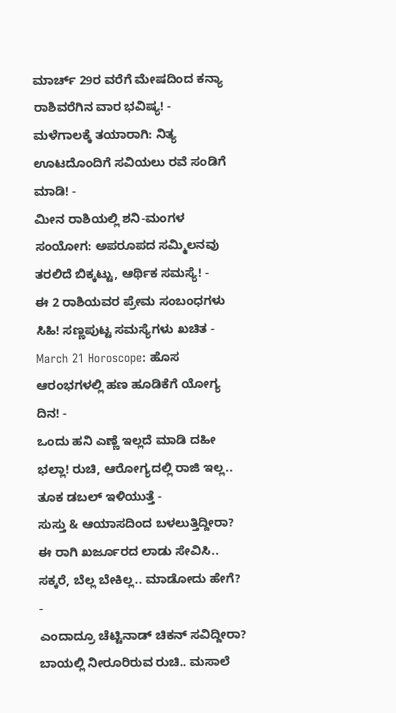ಮಾರ್ಚ್ 29ರ ವರೆಗೆ ಮೇಷದಿಂದ ಕನ್ಯಾ ರಾಶಿವರೆಗಿನ ವಾರ ಭವಿಷ್ಯ! -
ಮಳೆಗಾಲಕ್ಕೆ ತಯಾರಾಗಿ: ನಿತ್ಯ ಊಟದೊಂದಿಗೆ ಸವಿಯಲು ರವೆ ಸಂಡಿಗೆ ಮಾಡಿ! -
ಮೀನ ರಾಶಿಯಲ್ಲಿ ಶನಿ-ಮಂಗಳ ಸಂಯೋಗ: ಅಪರೂಪದ ಸಮ್ಮಿಲನವು ತರಲಿದೆ ಬಿಕ್ಕಟ್ಟು, ಆರ್ಥಿಕ ಸಮಸ್ಯೆ! -
ಈ 2 ರಾಶಿಯವರ ಪ್ರೇಮ ಸಂಬಂಧಗಳು ಸಿಹಿ! ಸಣ್ಣಪುಟ್ಟ ಸಮಸ್ಯೆಗಳು ಖಚಿತ -
March 21 Horoscope: ಹೊಸ ಆರಂಭಗಳಲ್ಲಿ ಹಣ ಹೂಡಿಕೆಗೆ ಯೋಗ್ಯ ದಿನ! -
ಒಂದು ಹನಿ ಎಣ್ಣೆ ಇಲ್ಲದೆ ಮಾಡಿ ದಹೀ ಭಲ್ಲಾ! ರುಚಿ, ಆರೋಗ್ಯದಲ್ಲಿ ರಾಜಿ ಇಲ್ಲ.. ತೂಕ ಡಬಲ್ ಇಳಿಯುತ್ತೆ -
ಸುಸ್ತು & ಆಯಾಸದಿಂದ ಬಳಲುತ್ತಿದ್ದೀರಾ? ಈ ರಾಗಿ ಖರ್ಜೂರದ ಲಾಡು ಸೇವಿಸಿ.. ಸಕ್ಕರೆ, ಬೆಲ್ಲ ಬೇಕಿಲ್ಲ.. ಮಾಡೋದು ಹೇಗೆ? -
ಎಂದಾದ್ರೂ ಚೆಟ್ಟಿನಾಡ್ ಚಿಕನ್ ಸವಿದ್ದೀರಾ? ಬಾಯಲ್ಲಿ ನೀರೂರಿರುವ ರುಚಿ.. ಮಸಾಲೆ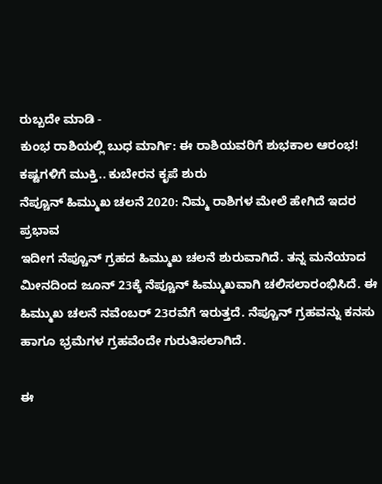ರುಬ್ಬದೇ ಮಾಡಿ -
ಕುಂಭ ರಾಶಿಯಲ್ಲಿ ಬುಧ ಮಾರ್ಗಿ: ಈ ರಾಶಿಯವರಿಗೆ ಶುಭಕಾಲ ಆರಂಭ! ಕಷ್ಟಗಳಿಗೆ ಮುಕ್ತಿ.. ಕುಬೇರನ ಕೃಪೆ ಶುರು
ನೆಪ್ಚೂನ್ ಹಿಮ್ಮುಖ ಚಲನೆ 2020: ನಿಮ್ಮ ರಾಶಿಗಳ ಮೇಲೆ ಹೇಗಿದೆ ಇದರ ಪ್ರಭಾವ
ಇದೀಗ ನೆಪ್ಚೂನ್ ಗ್ರಹದ ಹಿಮ್ಮುಖ ಚಲನೆ ಶುರುವಾಗಿದೆ. ತನ್ನ ಮನೆಯಾದ ಮೀನದಿಂದ ಜೂನ್ 23ಕ್ಕೆ ನೆಪ್ಚೂನ್ ಹಿಮ್ಮುಖವಾಗಿ ಚಲಿಸಲಾರಂಭಿಸಿದೆ. ಈ ಹಿಮ್ಮುಖ ಚಲನೆ ನವೆಂಬರ್ 23ರವೆಗೆ ಇರುತ್ತದೆ. ನೆಪ್ಚೂನ್ ಗ್ರಹವನ್ನು ಕನಸು ಹಾಗೂ ಭ್ರಮೆಗಳ ಗ್ರಹವೆಂದೇ ಗುರುತಿಸಲಾಗಿದೆ.

ಈ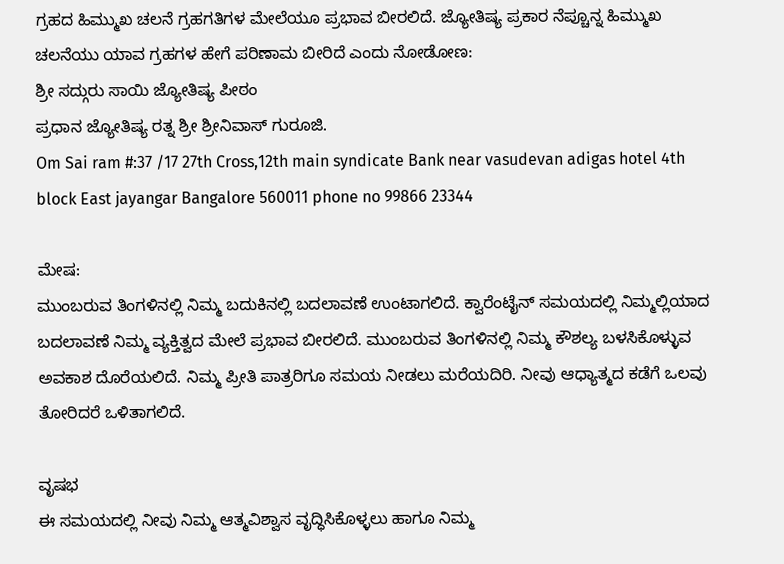ಗ್ರಹದ ಹಿಮ್ಮುಖ ಚಲನೆ ಗ್ರಹಗತಿಗಳ ಮೇಲೆಯೂ ಪ್ರಭಾವ ಬೀರಲಿದೆ. ಜ್ಯೋತಿಷ್ಯ ಪ್ರಕಾರ ನೆಪ್ಚೂನ್ನ ಹಿಮ್ಮುಖ ಚಲನೆಯು ಯಾವ ಗ್ರಹಗಳ ಹೇಗೆ ಪರಿಣಾಮ ಬೀರಿದೆ ಎಂದು ನೋಡೋಣ:
ಶ್ರೀ ಸದ್ಗುರು ಸಾಯಿ ಜ್ಯೋತಿಷ್ಯ ಪೀಠಂ
ಪ್ರಧಾನ ಜ್ಯೋತಿಷ್ಯ ರತ್ನ ಶ್ರೀ ಶ್ರೀನಿವಾಸ್ ಗುರೂಜಿ.
Om Sai ram #:37 /17 27th Cross,12th main syndicate Bank near vasudevan adigas hotel 4th block East jayangar Bangalore 560011 phone no 99866 23344

ಮೇಷ:
ಮುಂಬರುವ ತಿಂಗಳಿನಲ್ಲಿ ನಿಮ್ಮ ಬದುಕಿನಲ್ಲಿ ಬದಲಾವಣೆ ಉಂಟಾಗಲಿದೆ. ಕ್ವಾರೆಂಟೈನ್ ಸಮಯದಲ್ಲಿ ನಿಮ್ಮಲ್ಲಿಯಾದ ಬದಲಾವಣೆ ನಿಮ್ಮ ವ್ಯಕ್ತಿತ್ವದ ಮೇಲೆ ಪ್ರಭಾವ ಬೀರಲಿದೆ. ಮುಂಬರುವ ತಿಂಗಳಿನಲ್ಲಿ ನಿಮ್ಮ ಕೌಶಲ್ಯ ಬಳಸಿಕೊಳ್ಳುವ ಅವಕಾಶ ದೊರೆಯಲಿದೆ. ನಿಮ್ಮ ಪ್ರೀತಿ ಪಾತ್ರರಿಗೂ ಸಮಯ ನೀಡಲು ಮರೆಯದಿರಿ. ನೀವು ಆಧ್ಯಾತ್ಮದ ಕಡೆಗೆ ಒಲವು ತೋರಿದರೆ ಒಳಿತಾಗಲಿದೆ.

ವೃಷಭ
ಈ ಸಮಯದಲ್ಲಿ ನೀವು ನಿಮ್ಮ ಆತ್ಮವಿಶ್ವಾಸ ವೃದ್ಧಿಸಿಕೊಳ್ಳಲು ಹಾಗೂ ನಿಮ್ಮ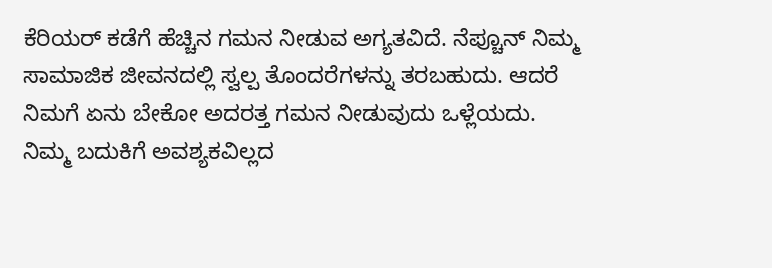ಕೆರಿಯರ್ ಕಡೆಗೆ ಹೆಚ್ಚಿನ ಗಮನ ನೀಡುವ ಅಗ್ಯತವಿದೆ. ನೆಪ್ಚೂನ್ ನಿಮ್ಮ ಸಾಮಾಜಿಕ ಜೀವನದಲ್ಲಿ ಸ್ವಲ್ಪ ತೊಂದರೆಗಳನ್ನು ತರಬಹುದು. ಆದರೆ ನಿಮಗೆ ಏನು ಬೇಕೋ ಅದರತ್ತ ಗಮನ ನೀಡುವುದು ಒಳ್ಲೆಯದು. ನಿಮ್ಮ ಬದುಕಿಗೆ ಅವಶ್ಯಕವಿಲ್ಲದ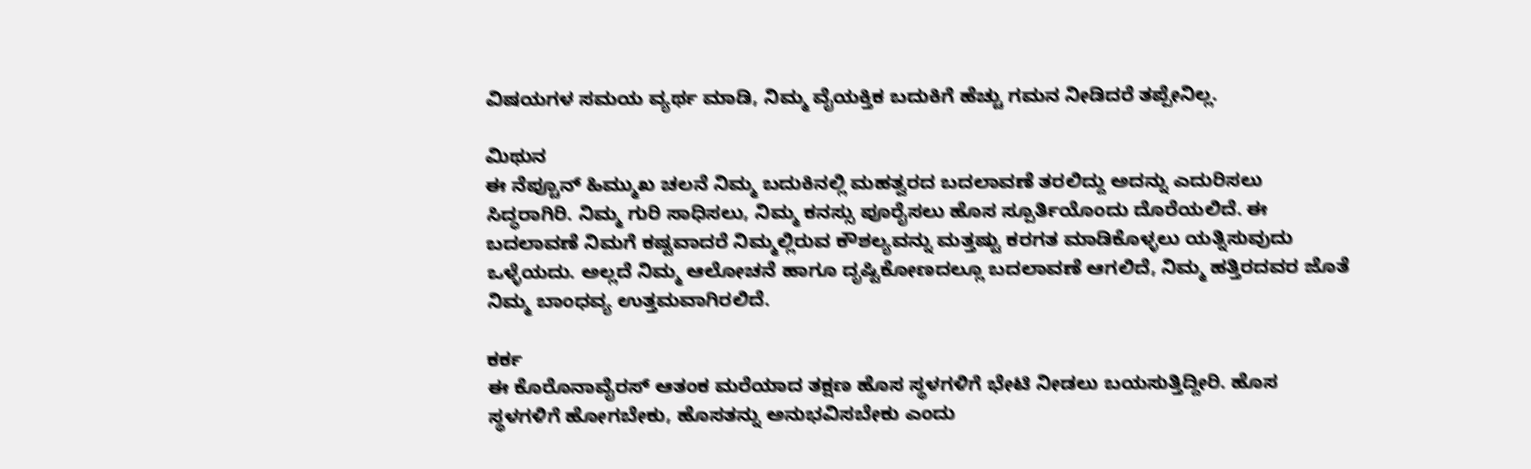ವಿಷಯಗಳ ಸಮಯ ವ್ಯರ್ಥ ಮಾಡಿ, ನಿಮ್ಮ ವೈಯಕ್ತಿಕ ಬದುಕಿಗೆ ಹೆಚ್ಚು ಗಮನ ನೀಡಿದರೆ ತಪ್ಪೇನಿಲ್ಲ.

ಮಿಥುನ
ಈ ನೆಪ್ಚೂನ್ ಹಿಮ್ಮುಖ ಚಲನೆ ನಿಮ್ಮ ಬದುಕಿನಲ್ಲಿ ಮಹತ್ವರದ ಬದಲಾವಣೆ ತರಲಿದ್ದು ಅದನ್ನು ಎದುರಿಸಲು ಸಿದ್ಧರಾಗಿರಿ. ನಿಮ್ಮ ಗುರಿ ಸಾಧಿಸಲು, ನಿಮ್ಮ ಕನಸ್ಸು ಪೂರೈಸಲು ಹೊಸ ಸ್ಪೂರ್ತಿಯೊಂದು ದೊರೆಯಲಿದೆ. ಈ ಬದಲಾವಣೆ ನಿಮಗೆ ಕಷ್ಟವಾದರೆ ನಿಮ್ಮಲ್ಲಿರುವ ಕೌಶಲ್ಯವನ್ನು ಮತ್ತಷ್ಟು ಕರಗತ ಮಾಡಿಕೊಳ್ಳಲು ಯತ್ನಿಸುವುದು ಒಳ್ಳೆಯದು. ಅಲ್ಲದೆ ನಿಮ್ಮ ಆಲೋಚನೆ ಹಾಗೂ ದೃಷ್ಟಿಕೋಣದಲ್ಲೂ ಬದಲಾವಣೆ ಆಗಲಿದೆ, ನಿಮ್ಮ ಹತ್ತಿರದವರ ಜೊತೆ ನಿಮ್ಮ ಬಾಂಧವ್ಯ ಉತ್ತಮವಾಗಿರಲಿದೆ.

ಕರ್ಕ
ಈ ಕೊರೊನಾವೈರಸ್ ಆತಂಕ ಮರೆಯಾದ ತಕ್ಷಣ ಹೊಸ ಸ್ಥಳಗಳಿಗೆ ಭೇಟಿ ನೀಡಲು ಬಯಸುತ್ತಿದ್ದೀರಿ. ಹೊಸ ಸ್ಥಳಗಳಿಗೆ ಹೋಗಬೇಕು, ಹೊಸತನ್ನು ಅನುಭವಿಸಬೇಕು ಎಂದು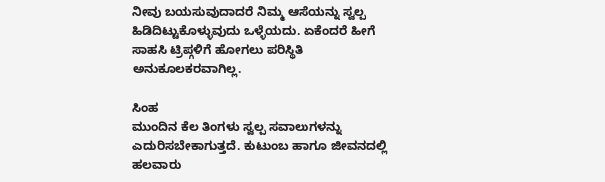ನೀವು ಬಯಸುವುದಾದರೆ ನಿಮ್ಮ ಆಸೆಯನ್ನು ಸ್ವಲ್ಪ ಹಿಡಿದಿಟ್ಟುಕೊಳ್ಳುವುದು ಒಳ್ಳೆಯದು. ಏಕೆಂದರೆ ಹೀಗೆ ಸಾಹಸಿ ಟ್ರಿಪ್ಗಳಿಗೆ ಹೋಗಲು ಪರಿಸ್ಥಿತಿ ಅನುಕೂಲಕರವಾಗಿಲ್ಲ.

ಸಿಂಹ
ಮುಂದಿನ ಕೆಲ ತಿಂಗಳು ಸ್ವಲ್ಪ ಸವಾಲುಗಳನ್ನು ಎದುರಿಸಬೇಕಾಗುತ್ತದೆ. ಕುಟುಂಬ ಹಾಗೂ ಜೀವನದಲ್ಲಿ ಹಲವಾರು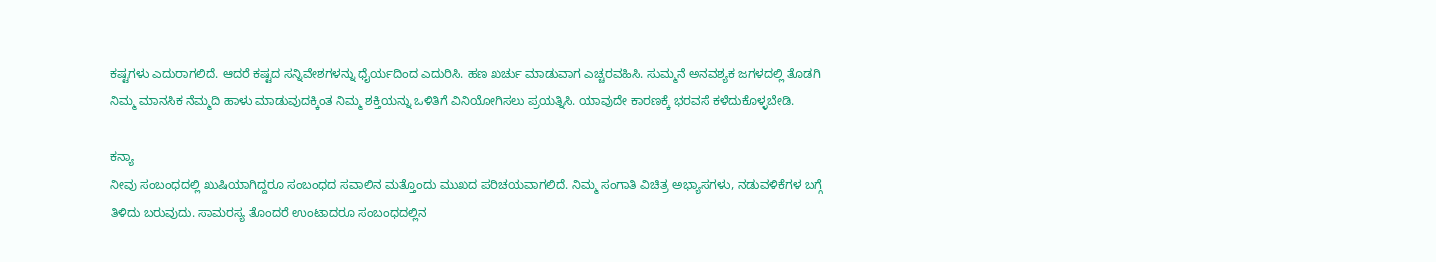ಕಷ್ಟಗಳು ಎದುರಾಗಲಿದೆ. ಆದರೆ ಕಷ್ಟದ ಸನ್ನಿವೇಶಗಳನ್ನು ಧೈರ್ಯದಿಂದ ಎದುರಿಸಿ. ಹಣ ಖರ್ಚು ಮಾಡುವಾಗ ಎಚ್ಚರವಹಿಸಿ. ಸುಮ್ಮನೆ ಅನವಶ್ಯಕ ಜಗಳದಲ್ಲಿ ತೊಡಗಿ ನಿಮ್ಮ ಮಾನಸಿಕ ನೆಮ್ಮದಿ ಹಾಳು ಮಾಡುವುದಕ್ಕಿಂತ ನಿಮ್ಮ ಶಕ್ತಿಯನ್ನು ಒಳಿತಿಗೆ ವಿನಿಯೋಗಿಸಲು ಪ್ರಯತ್ನಿಸಿ. ಯಾವುದೇ ಕಾರಣಕ್ಕೆ ಭರವಸೆ ಕಳೆದುಕೊಳ್ಳಬೇಡಿ.

ಕನ್ಯಾ
ನೀವು ಸಂಬಂಧದಲ್ಲಿ ಖುಷಿಯಾಗಿದ್ದರೂ ಸಂಬಂಧದ ಸವಾಲಿನ ಮತ್ತೊಂದು ಮುಖದ ಪರಿಚಯವಾಗಲಿದೆ. ನಿಮ್ಮ ಸಂಗಾತಿ ವಿಚಿತ್ರ ಅಭ್ಯಾಸಗಳು, ನಡುವಳಿಕೆಗಳ ಬಗ್ಗೆ ತಿಳಿದು ಬರುವುದು. ಸಾಮರಸ್ಯ ತೊಂದರೆ ಉಂಟಾದರೂ ಸಂಬಂಧದಲ್ಲಿನ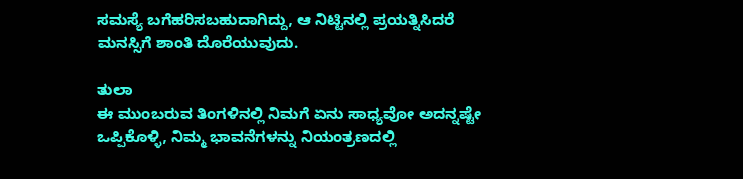ಸಮಸ್ಯೆ ಬಗೆಹರಿಸಬಹುದಾಗಿದ್ದು, ಆ ನಿಟ್ಟಿನಲ್ಲಿ ಪ್ರಯತ್ನಿಸಿದರೆ ಮನಸ್ಸಿಗೆ ಶಾಂತಿ ದೊರೆಯುವುದು.

ತುಲಾ
ಈ ಮುಂಬರುವ ತಿಂಗಳಿನಲ್ಲಿ ನಿಮಗೆ ಏನು ಸಾಧ್ಯವೋ ಅದನ್ನಷ್ಟೇ ಒಪ್ಪಿಕೊಳ್ಳಿ, ನಿಮ್ಮ ಭಾವನೆಗಳನ್ನು ನಿಯಂತ್ರಣದಲ್ಲಿ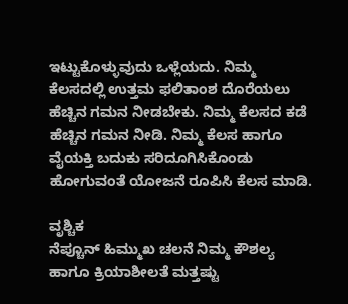ಇಟ್ಟುಕೊಳ್ಳುವುದು ಒಳ್ಲೆಯದು. ನಿಮ್ಮ ಕೆಲಸದಲ್ಲಿ ಉತ್ತಮ ಫಲಿತಾಂಶ ದೊರೆಯಲು ಹೆಚ್ಚಿನ ಗಮನ ನೀಡಬೇಕು. ನಿಮ್ಮ ಕೆಲಸದ ಕಡೆ ಹೆಚ್ಚಿನ ಗಮನ ನೀಡಿ. ನಿಮ್ಮ ಕೆಲಸ ಹಾಗೂ ವೈಯಕ್ತಿ ಬದುಕು ಸರಿದೂಗಿಸಿಕೊಂಡು ಹೋಗುವಂತೆ ಯೋಜನೆ ರೂಪಿಸಿ ಕೆಲಸ ಮಾಡಿ.

ವೃಶ್ಚಿಕ
ನೆಪ್ಚೂನ್ ಹಿಮ್ಮುಖ ಚಲನೆ ನಿಮ್ಮ ಕೌಶಲ್ಯ ಹಾಗೂ ಕ್ರಿಯಾಶೀಲತೆ ಮತ್ತಷ್ಟು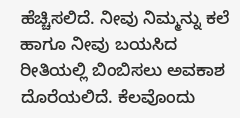ಹೆಚ್ಚಿಸಲಿದೆ. ನೀವು ನಿಮ್ಮನ್ನು ಕಲೆ ಹಾಗೂ ನೀವು ಬಯಸಿದ ರೀತಿಯಲ್ಲಿ ಬಿಂಬಿಸಲು ಅವಕಾಶ ದೊರೆಯಲಿದೆ. ಕೆಲವೊಂದು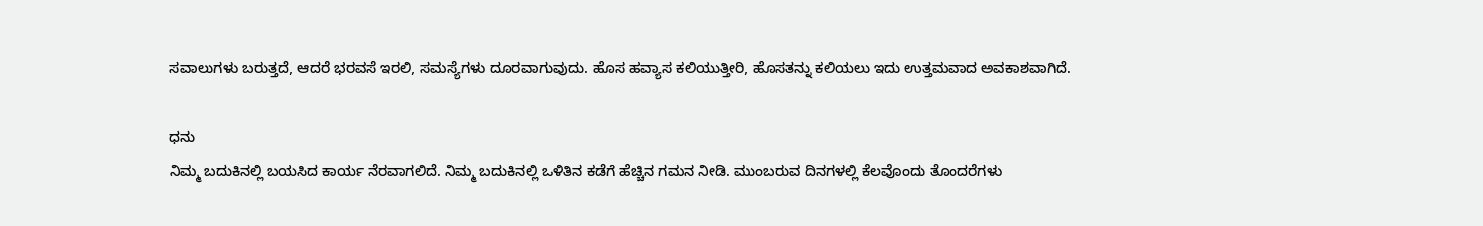ಸವಾಲುಗಳು ಬರುತ್ತದೆ, ಆದರೆ ಭರವಸೆ ಇರಲಿ, ಸಮಸ್ಯೆಗಳು ದೂರವಾಗುವುದು. ಹೊಸ ಹವ್ಯಾಸ ಕಲಿಯುತ್ತೀರಿ, ಹೊಸತನ್ನು ಕಲಿಯಲು ಇದು ಉತ್ತಮವಾದ ಅವಕಾಶವಾಗಿದೆ.

ಧನು
ನಿಮ್ಮ ಬದುಕಿನಲ್ಲಿ ಬಯಸಿದ ಕಾರ್ಯ ನೆರವಾಗಲಿದೆ. ನಿಮ್ಮ ಬದುಕಿನಲ್ಲಿ ಒಳಿತಿನ ಕಡೆಗೆ ಹೆಚ್ಚಿನ ಗಮನ ನೀಡಿ. ಮುಂಬರುವ ದಿನಗಳಲ್ಲಿ ಕೆಲವೊಂದು ತೊಂದರೆಗಳು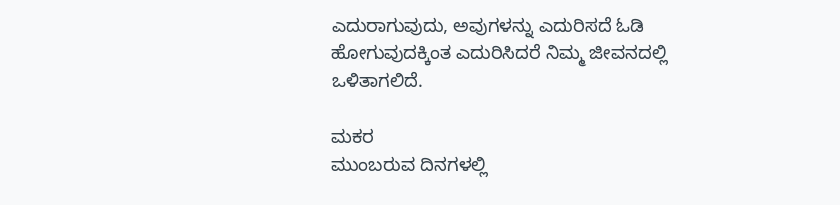ಎದುರಾಗುವುದು, ಅವುಗಳನ್ನು ಎದುರಿಸದೆ ಓಡಿ ಹೋಗುವುದಕ್ಕಿಂತ ಎದುರಿಸಿದರೆ ನಿಮ್ಮ ಜೀವನದಲ್ಲಿ ಒಳಿತಾಗಲಿದೆ.

ಮಕರ
ಮುಂಬರುವ ದಿನಗಳಲ್ಲಿ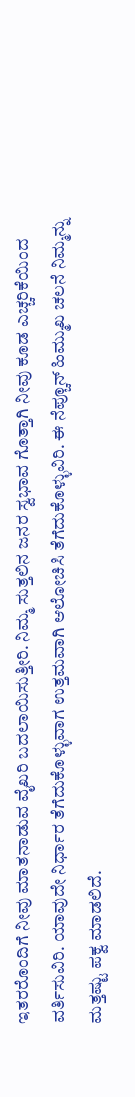ಇತರರೊಂದಿಗೆ ನೀವು ಮಾತನಾಡುವ ವೈಖರಿ ಬದಲಾಯಿಸುತ್ತೀರಿ. ನಿಮ್ಮ ಸುತ್ತಲಿನ ಜನರ ಸ್ವಭಾವ ಗೊತ್ತಾಗಿ ನೀವು ಕೂಡ ಎಚ್ಚರಿಕೆಯಿಂದ ವರ್ತಿಸುವಿರಿ. ಯಾವುದೇ ನಿರ್ಧಾರ ತೆಗೆದುಕೊಳ್ಳುವಾಗ ಉತ್ತಮವಾಗಿ ಆಲೋಚಿಸಿ ತೆಗೆದುಕೊಳ್ಳುವಿರಿ. ಈ ನೆಪ್ಚೂನ್ ಹಿಮ್ಮುಖ ಚಲನೆ ನಿಮ್ಮನ್ನು ಮತ್ತಷ್ಟು ಪಕ್ವ ಮಾಡಲಿದೆ.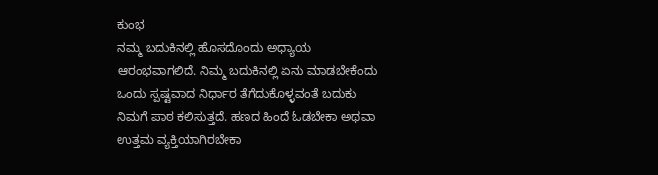ಕುಂಭ
ನಮ್ಮ ಬದುಕಿನಲ್ಲಿ ಹೊಸದೊಂದು ಅಧ್ಯಾಯ ಆರಂಭವಾಗಲಿದೆ. ನಿಮ್ಮ ಬದುಕಿನಲ್ಲಿ ಏನು ಮಾಡಬೇಕೆಂದು ಒಂದು ಸ್ಪಷ್ಟವಾದ ನಿರ್ಧಾರ ತೆಗೆದುಕೊಳ್ಳವಂತೆ ಬದುಕು ನಿಮಗೆ ಪಾಠ ಕಲಿಸುತ್ತದೆ. ಹಣದ ಹಿಂದೆ ಓಡಬೇಕಾ ಅಥವಾ ಉತ್ತಮ ವ್ಯಕ್ತಿಯಾಗಿರಬೇಕಾ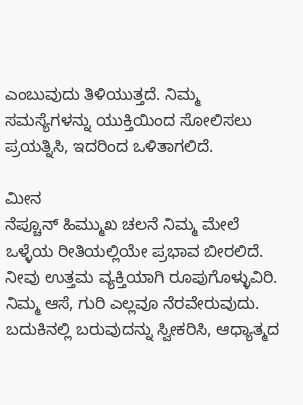ಎಂಬುವುದು ತಿಳಿಯುತ್ತದೆ. ನಿಮ್ಮ ಸಮಸ್ಯೆಗಳನ್ನು ಯುಕ್ತಿಯಿಂದ ಸೋಲಿಸಲು ಪ್ರಯತ್ನಿಸಿ, ಇದರಿಂದ ಒಳಿತಾಗಲಿದೆ.

ಮೀನ
ನೆಪ್ಚೂನ್ ಹಿಮ್ಮುಖ ಚಲನೆ ನಿಮ್ಮ ಮೇಲೆ ಒಳ್ಳೆಯ ರೀತಿಯಲ್ಲಿಯೇ ಪ್ರಭಾವ ಬೀರಲಿದೆ. ನೀವು ಉತ್ತಮ ವ್ಯಕ್ತಿಯಾಗಿ ರೂಪುಗೊಳ್ಳುವಿರಿ. ನಿಮ್ಮ ಆಸೆ, ಗುರಿ ಎಲ್ಲವೂ ನೆರವೇರುವುದು. ಬದುಕಿನಲ್ಲಿ ಬರುವುದನ್ನು ಸ್ವೀಕರಿಸಿ, ಆಧ್ಯಾತ್ಮದ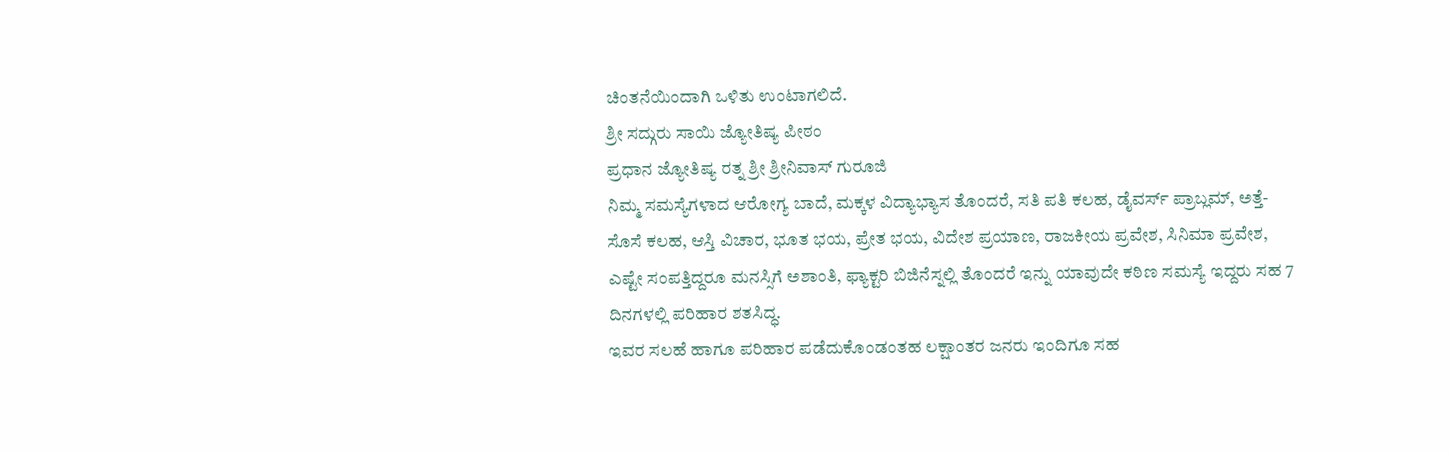ಚಿಂತನೆಯಿಂದಾಗಿ ಒಳಿತು ಉಂಟಾಗಲಿದೆ.
ಶ್ರೀ ಸದ್ಗುರು ಸಾಯಿ ಜ್ಯೋತಿಷ್ಯ ಪೀಠಂ
ಪ್ರಧಾನ ಜ್ಯೋತಿಷ್ಯ ರತ್ನ ಶ್ರೀ ಶ್ರೀನಿವಾಸ್ ಗುರೂಜಿ
ನಿಮ್ಮ ಸಮಸ್ಯೆಗಳಾದ ಆರೋಗ್ಯ ಬಾದೆ, ಮಕ್ಕಳ ವಿದ್ಯಾಭ್ಯಾಸ ತೊಂದರೆ, ಸತಿ ಪತಿ ಕಲಹ, ಡೈವರ್ಸ್ ಪ್ರಾಬ್ಲಮ್, ಅತ್ತೆ-ಸೊಸೆ ಕಲಹ, ಆಸ್ತಿ ವಿಚಾರ, ಭೂತ ಭಯ, ಪ್ರೇತ ಭಯ, ವಿದೇಶ ಪ್ರಯಾಣ, ರಾಜಕೀಯ ಪ್ರವೇಶ, ಸಿನಿಮಾ ಪ್ರವೇಶ, ಎಷ್ಟೇ ಸಂಪತ್ತಿದ್ದರೂ ಮನಸ್ಸಿಗೆ ಅಶಾಂತಿ, ಫ್ಯಾಕ್ಟರಿ ಬಿಜಿನೆಸ್ನಲ್ಲಿ ತೊಂದರೆ ಇನ್ನು ಯಾವುದೇ ಕಠಿಣ ಸಮಸ್ಯೆ ಇದ್ದರು ಸಹ 7 ದಿನಗಳಲ್ಲಿ ಪರಿಹಾರ ಶತಸಿದ್ಧ.
ಇವರ ಸಲಹೆ ಹಾಗೂ ಪರಿಹಾರ ಪಡೆದುಕೊಂಡಂತಹ ಲಕ್ಷಾಂತರ ಜನರು ಇಂದಿಗೂ ಸಹ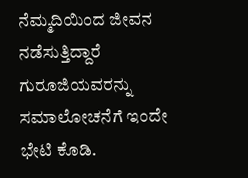ನೆಮ್ಮದಿಯಿಂದ ಜೀವನ ನಡೆಸುತ್ತಿದ್ದಾರೆ ಗುರೂಜಿಯವರನ್ನು ಸಮಾಲೋಚನೆಗೆ ಇಂದೇ ಭೇಟಿ ಕೊಡಿ.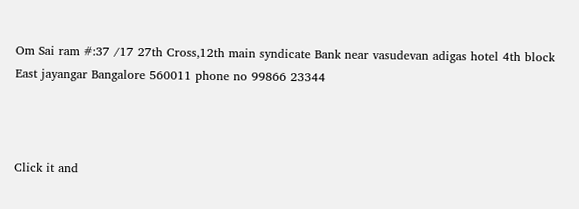Om Sai ram #:37 /17 27th Cross,12th main syndicate Bank near vasudevan adigas hotel 4th block East jayangar Bangalore 560011 phone no 99866 23344



Click it and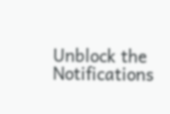Unblock the Notifications